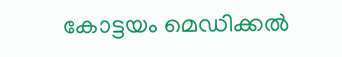കോട്ടയം മെഡിക്കല്‍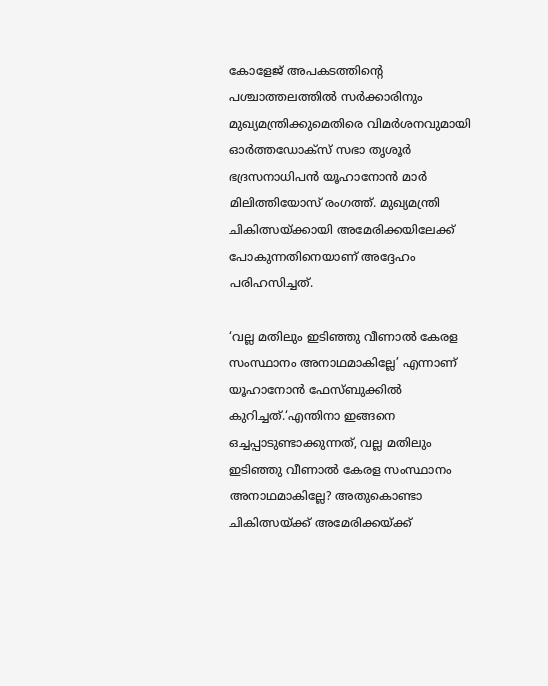കോളേജ് അപകടത്തിന്‍റെ പശ്ചാത്തലത്തില്‍ സര്‍ക്കാരിനും മുഖ്യമന്ത്രിക്കുമെതിരെ വിമർശനവുമായി ഓര്‍ത്തഡോക്‌സ് സഭാ തൃശൂര്‍ ഭദ്രസനാധിപന്‍ യൂഹാനോന്‍ മാര്‍ മിലിത്തിയോസ് രംഗത്ത്. മുഖ്യമന്ത്രി ചികിത്സയ്ക്കായി അമേരിക്കയിലേക്ക് പോകുന്നതിനെയാണ് അദ്ദേഹം പരിഹസിച്ചത്.

‘വല്ല മതിലും ഇടിഞ്ഞു വീണാല്‍ കേരള സംസ്ഥാനം അനാഥമാകില്ലേ’ എന്നാണ് യൂഹാനോന്‍ ഫേസ്ബുക്കില്‍ കുറിച്ചത്.‘എന്തിനാ ഇങ്ങനെ ഒച്ചപ്പാടുണ്ടാക്കുന്നത്, വല്ല മതിലും ഇടിഞ്ഞു വീണാല്‍ കേരള സംസ്ഥാനം അനാഥമാകില്ലേ? അതുകൊണ്ടാ ചികിത്സയ്ക്ക് അമേരിക്കയ്ക്ക്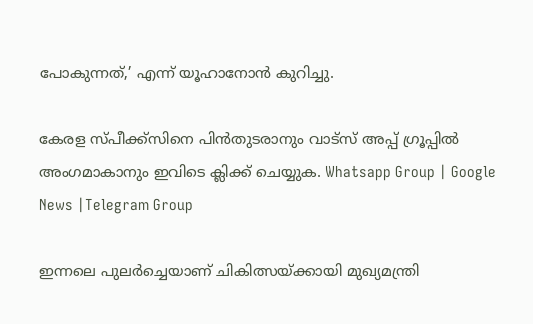പോകുന്നത്,’ എന്ന് യൂഹാനോന്‍ കുറിച്ചു.

കേരള സ്പീക്ക്സിനെ പിൻതുടരാനും വാട്സ് അപ്പ് ഗ്രൂപ്പിൽ അംഗമാകാനും ഇവിടെ ക്ലിക്ക് ചെയ്യുക. Whatsapp Group | Google News |Telegram Group

ഇന്നലെ പുലർച്ചെയാണ് ചികിത്സയ്ക്കായി മുഖ്യമന്ത്രി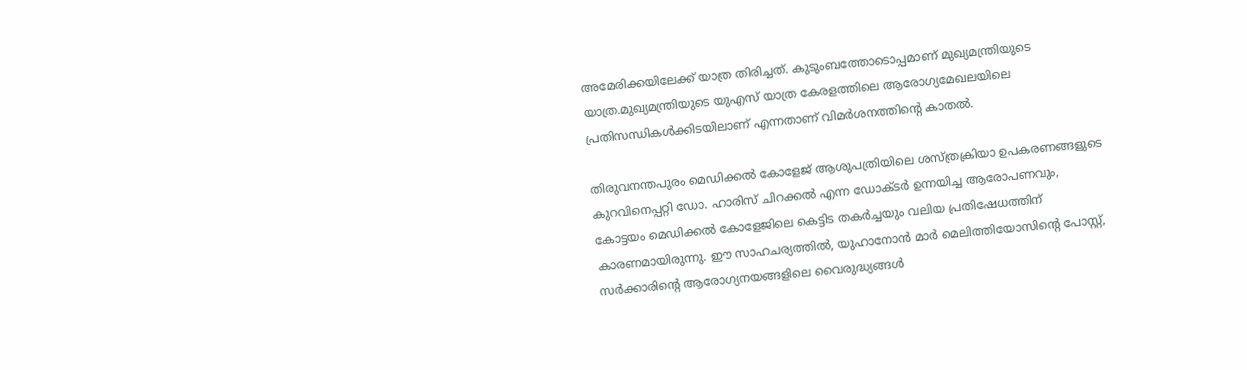അമേരിക്കയിലേക്ക് യാത്ര തിരിച്ചത്. കുടുംബത്തോടൊപ്പമാണ് മുഖ്യമന്ത്രിയുടെ യാത്ര.മുഖ്യമന്ത്രിയുടെ യുഎസ് യാത്ര കേരളത്തിലെ ആരോഗ്യമേഖലയിലെ പ്രതിസന്ധികള്‍ക്കിടയിലാണ് എന്നതാണ് വിമർശനത്തിന്റെ കാതല്‍.

തിരുവനന്തപുരം മെഡിക്കല്‍ കോളേജ് ആശുപത്രിയിലെ ശസ്ത്രക്രിയാ ഉപകരണങ്ങളുടെ കുറവിനെപ്പറ്റി ഡോ. ഹാരിസ് ചിറക്കല്‍ എന്ന ഡോക്ടർ ഉന്നയിച്ച ആരോപണവും, കോട്ടയം മെഡിക്കല്‍ കോളേജിലെ കെട്ടിട തകർച്ചയും വലിയ പ്രതിഷേധത്തിന് കാരണമായിരുന്നു. ഈ സാഹചര്യത്തില്‍, യുഹാനോൻ മാർ മെലിത്തിയോസിന്റെ പോസ്റ്റ്, സർക്കാരിന്റെ ആരോഗ്യനയങ്ങളിലെ വൈരുദ്ധ്യങ്ങള്‍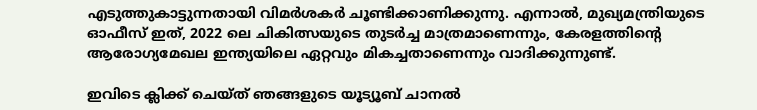എടുത്തുകാട്ടുന്നതായി വിമർശകർ ചൂണ്ടിക്കാണിക്കുന്നു. എന്നാല്‍, മുഖ്യമന്ത്രിയുടെ ഓഫീസ് ഇത്, 2022 ലെ ചികിത്സയുടെ തുടർച്ച മാത്രമാണെന്നും, കേരളത്തിന്റെ ആരോഗ്യമേഖല ഇന്ത്യയിലെ ഏറ്റവും മികച്ചതാണെന്നും വാദിക്കുന്നുണ്ട്.

ഇവിടെ ക്ലിക്ക് ചെയ്ത് ഞങ്ങളുടെ യൂട്യൂബ് ചാനൽ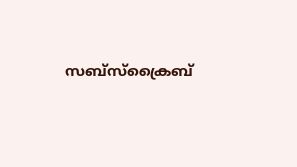സബ്സ്ക്രൈബ്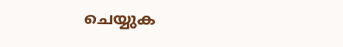ചെയ്യുക